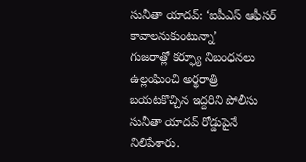సునీతా యాదవ్: ‘ఐపీఎస్ ఆఫీసర్ కావాలనుకుంటున్నా’
గుజరాత్లో కర్ఫ్యూ నిబంధనలు ఉల్లంఘించి అర్థరాత్రి బయటకొచ్చిన ఇద్దరిని పోలీసు సునీతా యాదవ్ రోడ్డుపైనే నిలిపేశారు.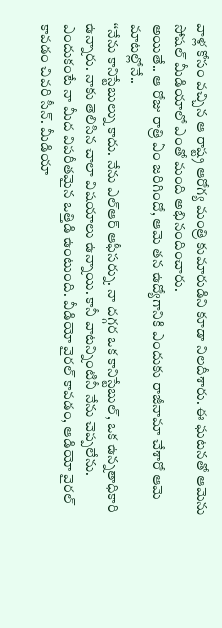వాళ్ల కోసం వచ్చిన ఆ రాష్ట్ర ఆరోగ్య మంత్రి కుమారుడిని కూడా నిలదీశారు. ఈ ఘటనతో ఆమెను సోషల్ మీడియాలో ఎంతో మంది అభినందించారు.
అయితే.. ఆ రోజు రాత్రి ఏం జరిగిందో, ఆమె తన ఉద్యోగానికి ఎందుకు రాజీనామా చేశారో ఆమె మాటల్లోనే..
‘‘నేను కానిస్టేబుల్ను కాదు. నేను ఎల్ఆర్ ఆఫీసర్ను. నా దగ్గర ఒక కానిస్టేబుల్, ఒక ఉన్నతాధికారి ఉన్నారు. నాకు తెలిసిన చాలా విషయాలు ఉన్నాయి. కానీ వాటన్నింటినీ నేను చెప్పలేను. ఎందుకంటే నా మీద విపరీతమైన ఒత్తిడి ఉంటుంది. వీడియో వైరల్ కావడం, ఆడియో వైరల్ కావడం చివరి సీన్. మీడియా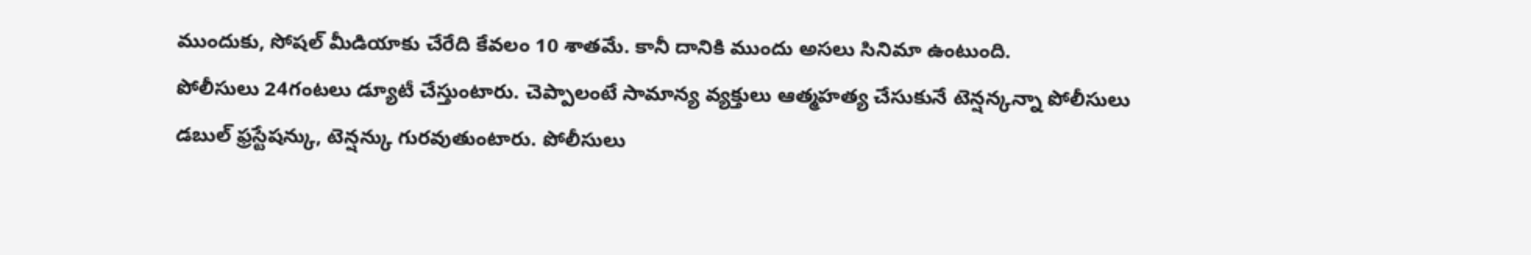ముందుకు, సోషల్ మీడియాకు చేరేది కేవలం 10 శాతమే. కానీ దానికి ముందు అసలు సినిమా ఉంటుంది.
పోలీసులు 24గంటలు డ్యూటీ చేస్తుంటారు. చెప్పాలంటే సామాన్య వ్యక్తులు ఆత్మహత్య చేసుకునే టెన్షన్కన్నా పోలీసులు డబుల్ ఫ్రస్టేషన్కు, టెన్షన్కు గురవుతుంటారు. పోలీసులు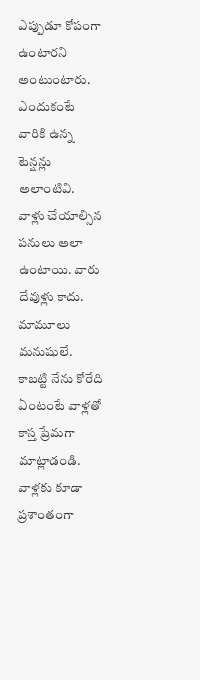ఎప్పుడూ కోపంగా ఉంటారని అంటుంటారు. ఎందుకంటే వారికి ఉన్న టెన్షన్లు అలాంటివి. వాళ్లు చేయాల్సిన పనులు అలా ఉంటాయి. వారు దేవుళ్లు కాదు. మామూలు మనుషులే. కాబట్టి నేను కోరేది ఏంటంటే వాళ్లతో కాస్త ప్రేమగా మాట్లాడండి. వాళ్లకు కూడా ప్రశాంతంగా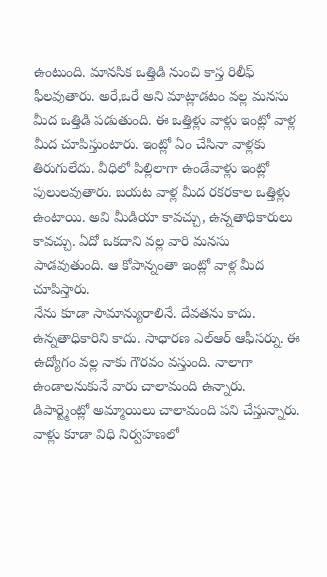ఉంటుంది. మానసిక ఒత్తిడి నుంచి కాస్త రిలీఫ్ ఫీలవుతారు. అరే,ఒరే అని మాట్లాడటం వల్ల మనసు మీద ఒత్తిడి పడుతుంది. ఈ ఒత్తిళ్లు వాళ్లు ఇంట్లో వాళ్ల మీద చూపిస్తుంటారు. ఇంట్లో ఏం చేసినా వాళ్లకు తిరుగులేదు. వీధిలో పిల్లిలాగా ఉండేవాళ్లు ఇంట్లో పులులవుతారు. బయట వాళ్ల మీద రకరకాల ఒత్తిళ్లు ఉంటాయి. అవి మీడియా కావచ్చు, ఉన్నతాధికారులు కావచ్చు. ఏదో ఒకదాని వల్ల వారి మనసు పాడవుతుంది. ఆ కోపాన్నంతా ఇంట్లో వాళ్ల మీద చూపిస్తారు.
నేను కూడా సామాన్యురాలినే. దేవతను కాదు. ఉన్నతాధికారిని కాదు. సాధారణ ఎల్ఆర్ ఆఫీసర్ను. ఈ ఉద్యోగం వల్ల నాకు గౌరవం వస్తుంది. నాలాగా ఉండాలనుకునే వారు చాలామంది ఉన్నారు. డిపార్ట్మెంట్లో అమ్మాయిలు చాలామంది పని చేస్తున్నారు. వాళ్లు కూడా విధి నిర్వహణలో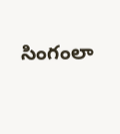సింగంలా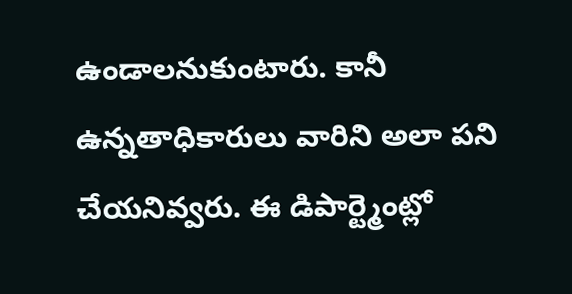ఉండాలనుకుంటారు. కానీ ఉన్నతాధికారులు వారిని అలా పని చేయనివ్వరు. ఈ డిపార్ట్మెంట్లో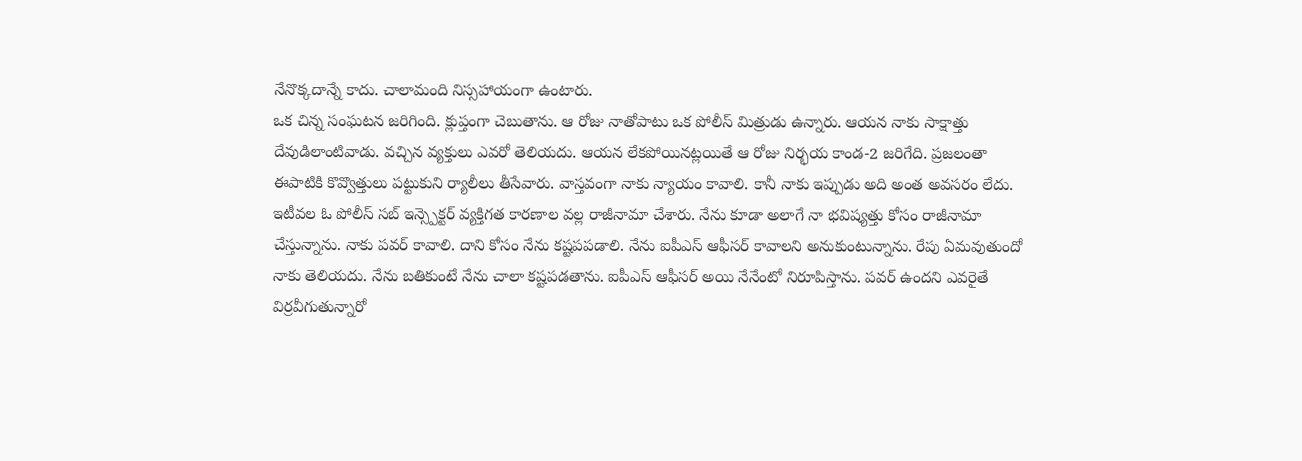నేనొక్కదాన్నే కాదు. చాలామంది నిస్సహాయంగా ఉంటారు.
ఒక చిన్న సంఘటన జరిగింది. క్లుప్తంగా చెబుతాను. ఆ రోజు నాతోపాటు ఒక పోలీస్ మిత్రుడు ఉన్నారు. ఆయన నాకు సాక్షాత్తు దేవుడిలాంటివాడు. వచ్చిన వ్యక్తులు ఎవరో తెలియదు. ఆయన లేకపోయినట్లయితే ఆ రోజు నిర్భయ కాండ-2 జరిగేది. ప్రజలంతా ఈపాటికి కొవ్వొత్తులు పట్టుకుని ర్యాలీలు తీసేవారు. వాస్తవంగా నాకు న్యాయం కావాలి. కానీ నాకు ఇప్పుడు అది అంత అవసరం లేదు.
ఇటీవల ఓ పోలీస్ సబ్ ఇన్స్పెక్టర్ వ్యక్తిగత కారణాల వల్ల రాజీనామా చేశారు. నేను కూడా అలాగే నా భవిష్యత్తు కోసం రాజీనామా చేస్తున్నాను. నాకు పవర్ కావాలి. దాని కోసం నేను కష్టపపడాలి. నేను ఐపీఎస్ ఆఫీసర్ కావాలని అనుకుంటున్నాను. రేపు ఏమవుతుందో నాకు తెలియదు. నేను బతికుంటే నేను చాలా కష్టపడతాను. ఐపీఎస్ ఆఫీసర్ అయి నేనేంటో నిరూపిస్తాను. పవర్ ఉందని ఎవరైతే విర్రవీగుతున్నారో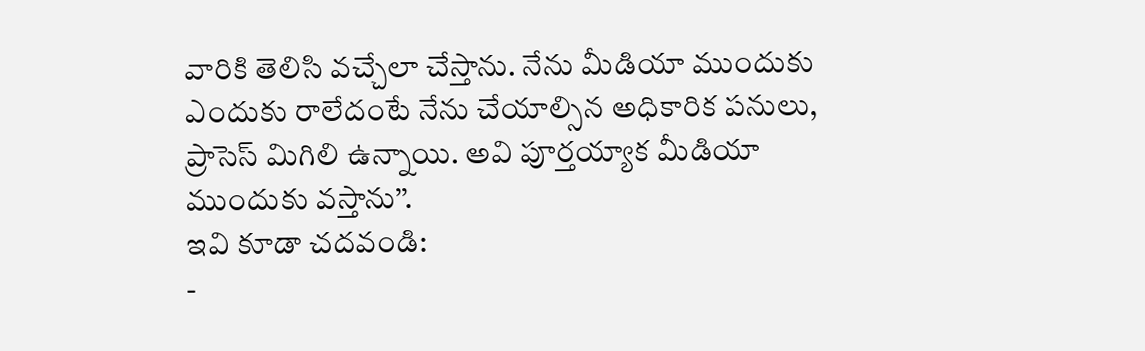వారికి తెలిసి వచ్చేలా చేస్తాను. నేను మీడియా ముందుకు ఎందుకు రాలేదంటే నేను చేయాల్సిన అధికారిక పనులు, ప్రాసెస్ మిగిలి ఉన్నాయి. అవి పూర్తయ్యాక మీడియా ముందుకు వస్తాను’’.
ఇవి కూడా చదవండి:
-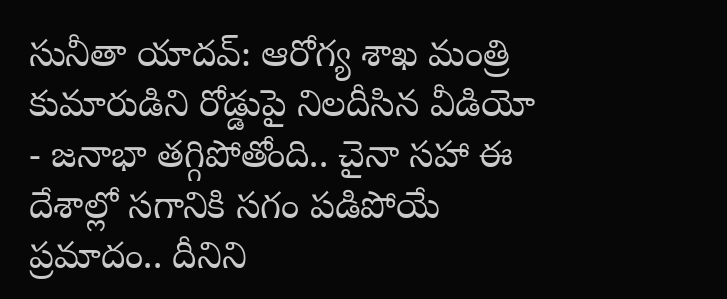సునీతా యాదవ్: ఆరోగ్య శాఖ మంత్రి కుమారుడిని రోడ్డుపై నిలదీసిన వీడియో
- జనాభా తగ్గిపోతోంది.. చైనా సహా ఈ దేశాల్లో సగానికి సగం పడిపోయే ప్రమాదం.. దీనిని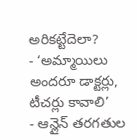అరికట్టేదెలా?
- ‘అమ్మాయిలు అందరూ డాక్టర్లు, టీచర్లు కావాలి’
- ఆన్లైన్ తరగతుల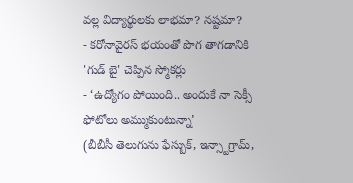వల్ల విద్యార్థులకు లాభమా? నష్టమా?
- కరోనావైరస్ భయంతో పొగ తాగడానికి 'గుడ్ బై' చెప్పిన స్మోకర్లు
- ‘ఉద్యోగం పోయింది.. అందుకే నా సెక్సీ ఫోటోలు అమ్ముకుంటున్నా’
(బీబీసీ తెలుగును ఫేస్బుక్, ఇన్స్టాగ్రామ్,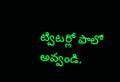ట్విటర్లో ఫాలో అవ్వండి.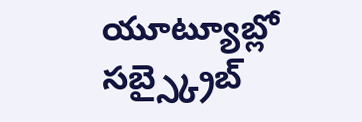యూట్యూబ్లో సబ్స్క్రైబ్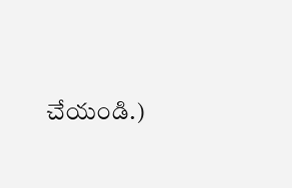చేయండి.)